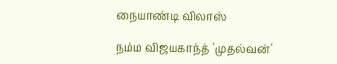நையாண்டி விலாஸ்

நம்ம விஜயகாந்த் 'முதல்வன்'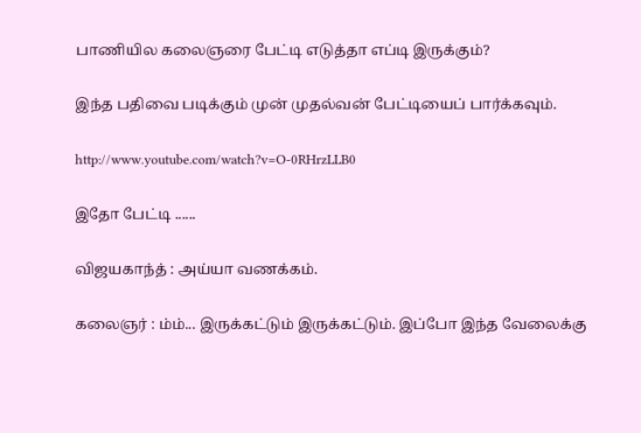பாணியில கலைஞரை பேட்டி எடுத்தா எப்டி இருக்கும்?

இந்த பதிவை படிக்கும் முன் முதல்வன் பேட்டியைப் பார்க்கவும்.

http://www.youtube.com/watch?v=O-0RHrzLLB0

இதோ பேட்டி ......

விஜயகாந்த் : அய்யா வணக்கம்.

கலைஞர் : ம்ம்... இருக்கட்டும் இருக்கட்டும். இப்போ இந்த வேலைக்கு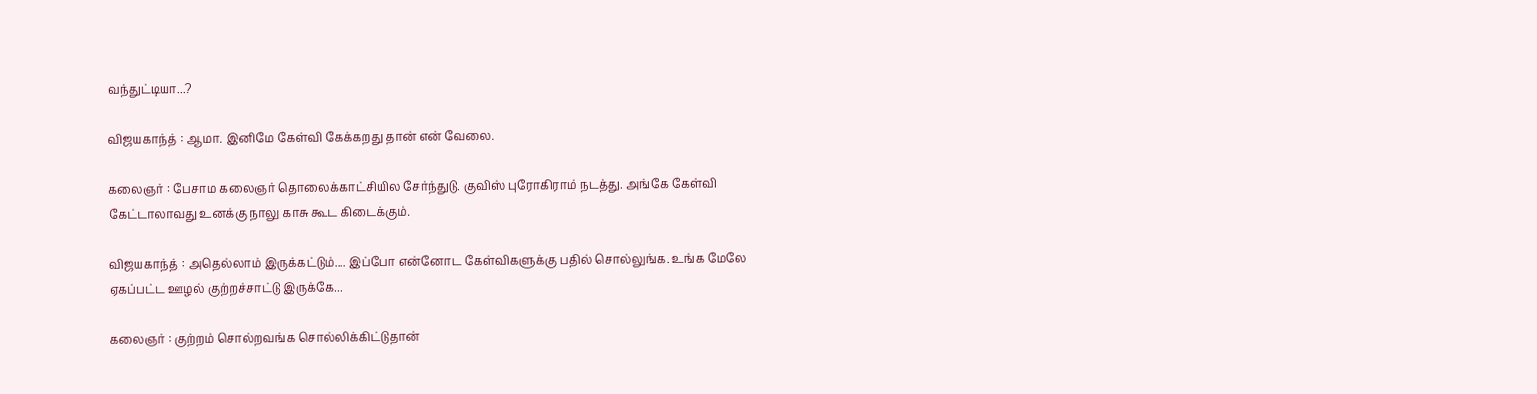வந்துட்டியா...?

விஜயகாந்த் : ஆமா. இனிமே கேள்வி கேக்கறது தான் என் வேலை.

கலைஞர் : பேசாம கலைஞர் தொலைக்காட்சியில சேர்ந்துடு. குவிஸ் புரோகிராம் நடத்து. அங்கே கேள்வி கேட்டாலாவது உனக்கு நாலு காசு கூட கிடைக்கும்.

விஜ‌ய‌காந்த் : அதெல்லாம் இருக்கட்டும்.... இப்போ என்னோட கேள்விகளுக்கு பதில் சொல்லுங்க. உங்க‌ மேலே ஏக‌ப்ப‌ட்ட‌ ஊழ‌ல் குற்ற‌ச்சாட்டு இருக்கே...

கலைஞர் : குற்றம் சொல்றவங்க சொல்லிக்கிட்டுதான்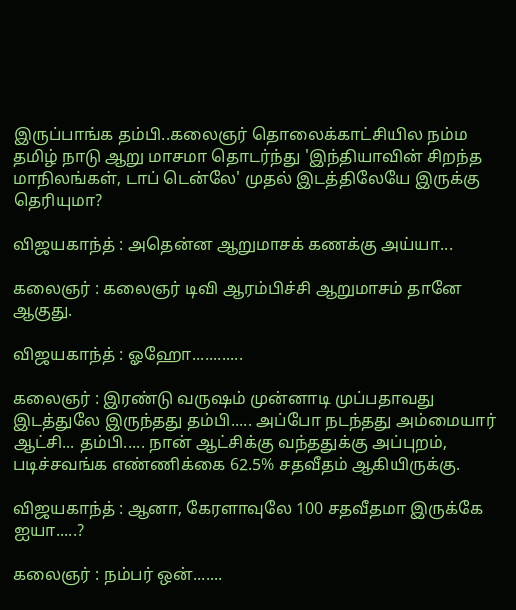இருப்பாங்க தம்பி..க‌லைஞ‌ர் தொலைக்காட்சியில‌ ந‌ம்ம‌ த‌மிழ் நாடு ஆறு மாச‌மா தொட‌ர்ந்து 'இந்தியாவின் சிற‌ந்த‌ மாநில‌ங்க‌ள், டாப் டென்லே' முத‌ல் இட‌த்திலேயே இருக்கு தெரியுமா?

விஜ‌ய‌காந்த் : அதென்ன‌ ஆறுமாசக் கணக்கு அய்யா...

க‌லைஞ‌ர் : க‌லைஞ‌ர் டிவி ஆர‌ம்பிச்சி ஆறுமாச‌ம் தானே ஆகுது.

விஜ‌ய‌காந்த் : ஓஹோ............

கலைஞர் : இரண்டு வ‌ருஷ‌ம் முன்னாடி முப்ப‌தாவ‌து இட‌த்துலே இருந்த‌து த‌ம்பி..... அப்போ ந‌ட‌ந்த‌து அம்மையார் ஆட்சி... தம்பி..... நான் ஆட்சிக்கு வந்ததுக்கு அப்புறம், படிச்சவங்க எண்ணிக்கை 62.5% சதவீதம் ஆகியிருக்கு.

விஜயகாந்த் : ஆனா, கேரளாவுலே 100 சதவீதமா இருக்கே ஐயா.....?

கலைஞர் : நம்பர் ஒன்.......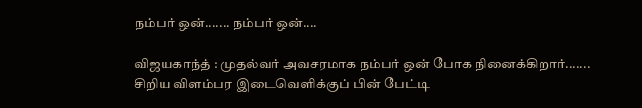ந‌ம்ப‌ர் ஒன்....... ந‌ம்ப‌ர் ஒன்....

விஜயகாந்த் : முத‌ல்வர் அவ‌ச‌ரமாக‌ ந‌ம்ப‌ர் ஒன் போக‌ நினைக்கிறார்....... சிறிய‌ விள‌ம்ப‌ர‌ இடைவெளிக்குப் பின் பேட்டி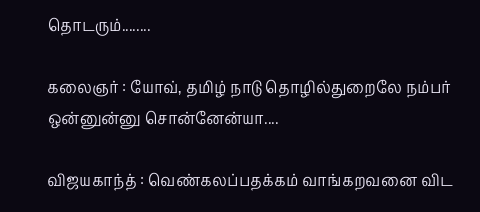தொட‌ரும்........

க‌லைஞ‌ர் : யோவ், த‌மிழ் நாடு தொழில்துறைலே ந‌ம்ப‌ர் ஒன்னுன்னு சொன்னேன்யா....

விஜ‌ய‌காந்த் : வெண்க‌ல‌ப்ப‌த‌க்க‌ம் வாங்க‌றவ‌னை விட‌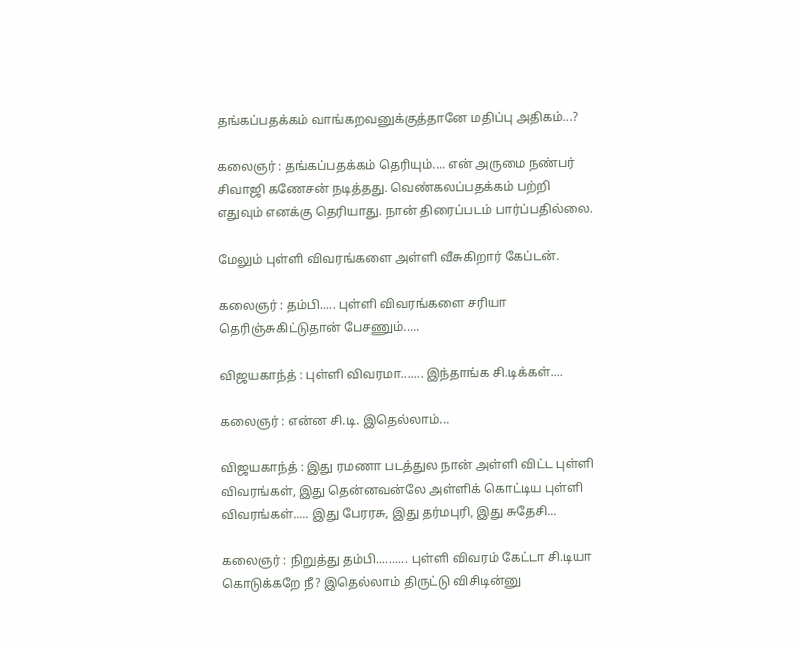த‌ங்க‌ப்ப‌த‌க்க‌ம் வாங்க‌ற‌வ‌னுக்குத்தானே ம‌திப்பு அதிக‌ம்...?

க‌லைஞ‌ர் : த‌ங்க‌ப்ப‌த‌க்க‌ம் தெரியும்.... என் அருமை ந‌ண்ப‌ர் சிவாஜி கணேசன் ந‌டித்த‌து. வெண்க‌ல‌ப்ப‌த‌க்க‌ம் ப‌ற்றி எதுவும் என‌க்கு தெரியாது. நான் திரைப்படம் பார்ப்பதில்லை.

மேலும் புள்ளி விவரங்களை அள்ளி வீசுகிறார் கேப்டன்.

கலைஞர் : தம்பி..... புள்ளி விவரங்களை சரியா தெரிஞ்சுகிட்டுதான் பேசணும்.....

விஜயகாந்த் : புள்ளி விவ‌ர‌மா....... இந்தாங்க‌ சி.டிக்க‌ள்....

கலைஞர் : என்ன‌ சி.டி. இதெல்லாம்...

விஜயகாந்த் : இது ரமணா படத்துல‌ நான் அள்ளி விட்ட புள்ளி விவ‌ர‌ங்க‌ள், இது தென்ன‌வ‌ன்லே அள்ளிக் கொட்டிய புள்ளி விவ‌ர‌ங்க‌ள்..... இது பேர‌ர‌சு, இது த‌ர்ம‌புரி, இது சுதேசி...

கலைஞர் : நிறுத்து த‌ம்பி.......... புள்ளி விவ‌ர‌ம் கேட்டா சி.டியா கொடுக்க‌றே நீ? இதெல்லாம் திருட்டு விசிடின்னு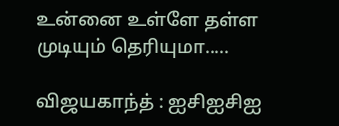உன்னை உள்ளே த‌ள்ள‌ முடியும் தெரியுமா.....

விஜயகாந்த் : ஐசிஐசிஐ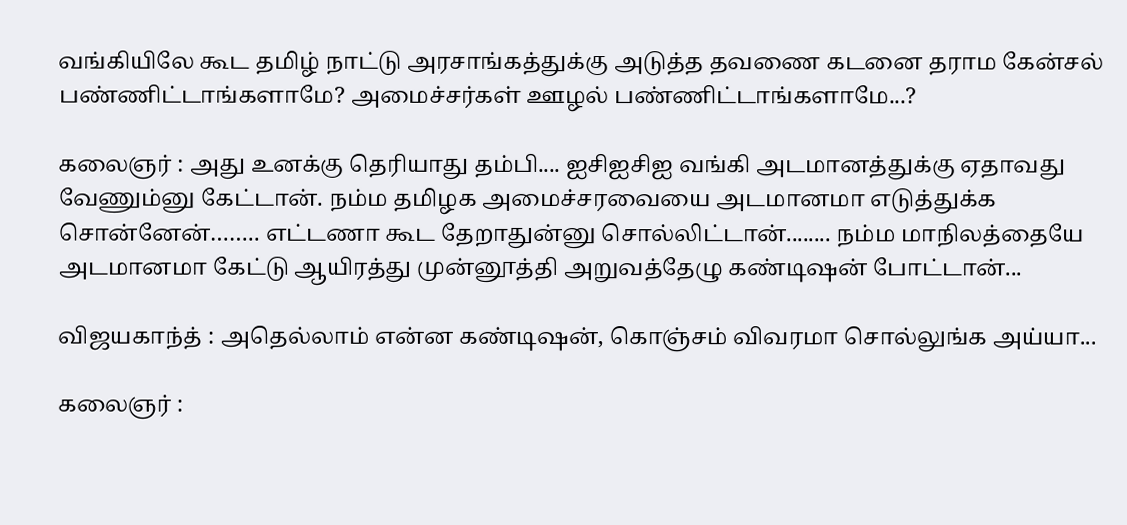வங்கியிலே கூட‌ தமிழ் நாட்டு அரசாங்கத்துக்கு அடுத்த தவணை கடனை தராம கேன்சல் பண்ணிட்டாங்களாமே? அமைச்ச‌ர்க‌ள் ஊழ‌ல் ப‌ண்ணிட்டாங்க‌ளாமே...?

கலைஞர் : அது உன‌க்கு தெரியாது த‌ம்பி.... ஐசிஐசிஐ வ‌ங்கி அட‌மான‌த்துக்கு ஏதாவ‌து வேணும்னு கேட்டான். ந‌ம்ம தமிழக அமைச்ச‌ர‌வையை அட‌மான‌மா எடுத்துக்க‌ சொன்னேன்…….. எட்ட‌ணா கூட‌ தேறாதுன்னு சொல்லிட்டான்........ ந‌ம்ம‌ மாநில‌த்தையே அட‌மான‌மா கேட்டு ஆயிர‌த்து முன்னூத்தி அறுவ‌த்தேழு க‌ண்டிஷ‌ன் போட்டான்...

விஜயகாந்த் : அதெல்லாம் என்ன‌ க‌ண்டிஷ‌ன், கொஞ்ச‌ம் விவ‌ர‌மா சொல்லுங்க‌ அய்யா...

கலைஞர் :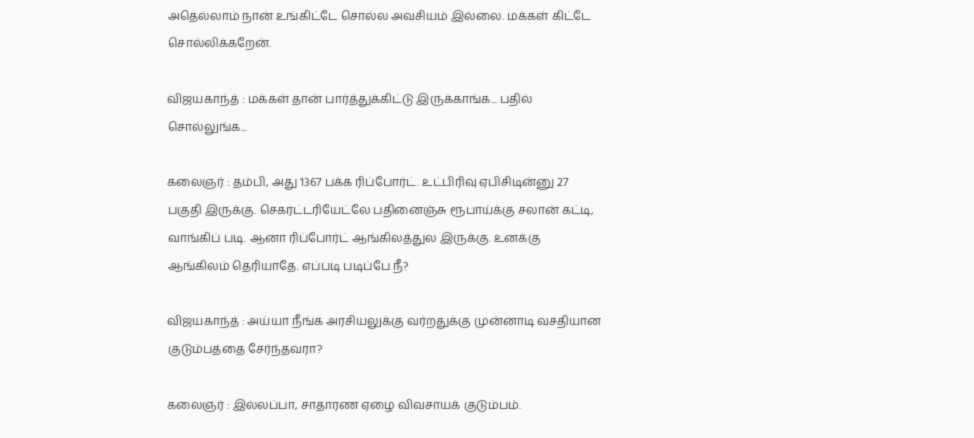அதெல்லாம் நான் உங்கிட்டே சொல்ல‌ அவ‌சிய‌ம் இல்லை. ம‌க்க‌ள் கிட்டே சொல்லிக்க‌றேன்.

விஜயகாந்த் : மக்கள் தான் பார்த்துக்கிட்டு இருக்காங்க‌... ப‌தில் சொல்லுங்க‌...

கலைஞர் : தம்பி, அது 1367 பக்க ரிப்போர்ட். உட்பிரிவு ஏபிசிடின்னு 27 ப‌குதி இருக்கு. செகரட்டரியேட்லே பதினைஞ்சு ரூபாய்க்கு சலான் கட்டி, வாங்கிப் படி. ஆனா ரிப்போர்ட் ஆங்கில‌த்துல‌ இருக்கு. உன‌க்கு ஆங்கில‌ம் தெரியாதே. எப்படி படிப்பே நீ?

விஜயகாந்த் : அய்யா நீங்க அரசியலுக்கு வர்றதுக்கு முன்னாடி வசதியான குடும்பத்தை சேர்ந்தவரா?

கலைஞர் : இல்லப்பா, சாதாரண ஏழை விவசாயக் குடும்பம்.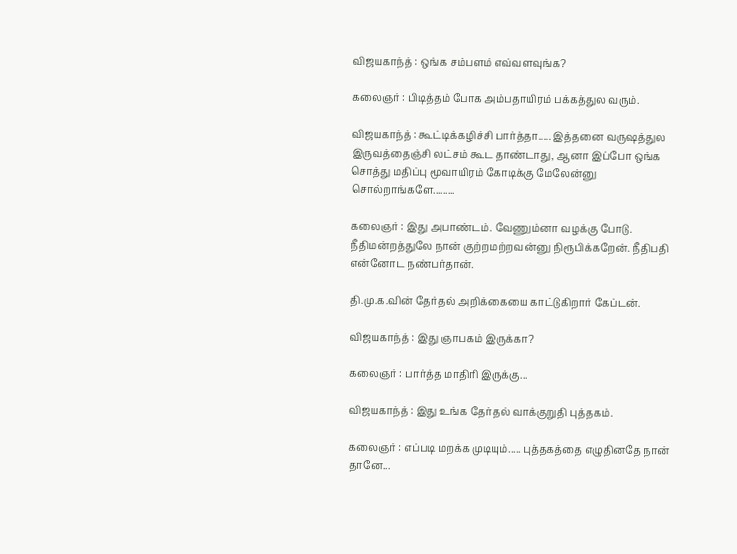விஜயகாந்த் : ஒங்க சம்பளம் எவ்வளவுங்க?

கலைஞர் : பிடித்தம் போக அம்பதாயிரம் பக்கத்துல வரும்.

விஜயகாந்த் : கூட்டிக்கழிச்சி பார்த்தா..... இத்தனை வருஷத்துல இருவத்தைஞ்சி லட்சம் கூட தாண்டாது, ஆனா இப்போ ஒங்க சொத்து மதிப்பு மூவாயிரம் கோடிக்கு மேலேன்னு சொல்றாங்களே.........

கலைஞர் : இது அபாண்டம். வேணும்னா வழக்கு போடு. நீதிமன்றத்துலே நான் குற்றமற்றவன்னு நிரூபிக்கறேன். நீதிபதி என்னோட நண்பர்தான்.

தி.மு.க‌.வின் தேர்த‌ல் அறிக்கையை காட்டுகிறார் கேப்ட‌ன்.

விஜயகாந்த் : இது ஞாப‌க‌ம் இருக்கா?

கலைஞர் : பார்த்த மாதிரி இருக்கு...

விஜயகாந்த் : இது உங்க‌ தேர்த‌ல் வாக்குறுதி புத்த‌க‌ம்.

கலைஞர் : எப்படி மற‌க்க முடியும்..... புத்தக‌த்தை எழுதினதே நான் தானே...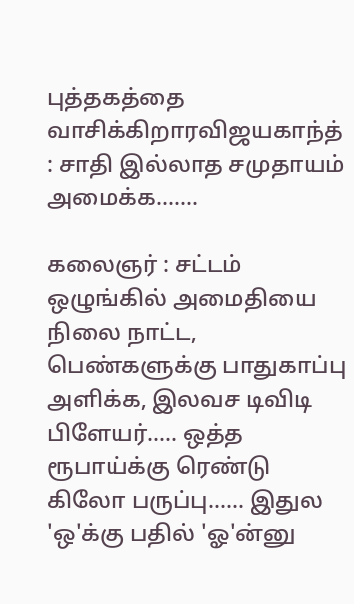புத்தகத்தை வாசிக்கிறாரவிஜயகாந்த் : சாதி இல்லாத‌ ச‌முதாயம் அமைக்க‌.......

கலைஞர் : சட்டம் ஒழுங்கில் அமைதியை நிலை நாட்ட, பெண்களுக்கு பாதுகாப்பு அளிக்க, இலவச டிவிடி பிளேயர்..... ஒத்த‌ ரூபாய்க்கு ரெண்டு கிலோ ப‌ருப்பு...... இதுல‌ 'ஒ'க்கு ப‌தில் 'ஓ'ன்னு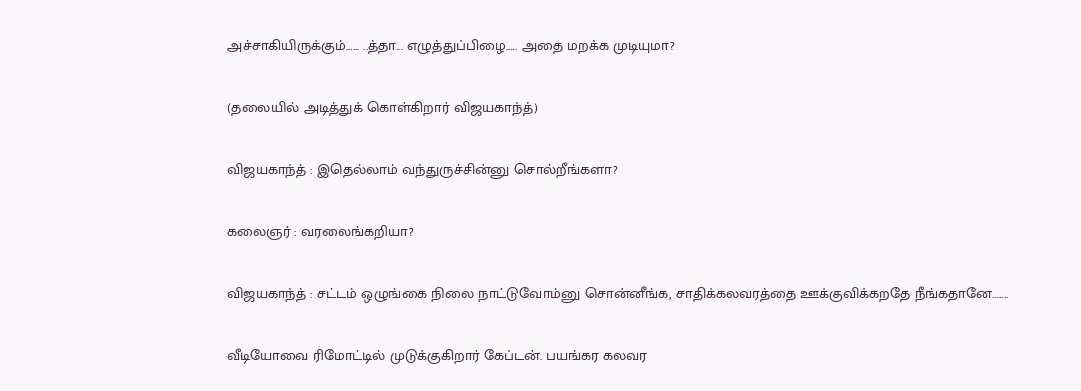அச்சாகியிருக்கும்...... ..த்தா... எழுத்துப்பிழை..... அதை ம‌ற‌க்க முடியுமா?

(தலையில் அடித்துக் கொள்கிறார் விஜயகாந்த்)

விஜயகாந்த் : இதெல்லாம் வந்துருச்சின்னு சொல்றீங்களா?

கலைஞர் : வர‌லைங்கறியா?

விஜயகாந்த் : சட்டம் ஒழுங்கை நிலை நாட்டுவோம்னு சொன்னீங்க, சாதிக்கலவரத்தை ஊக்குவிக்கறதே நீங்கதானே.......

வீடியோவை ரிமோட்டில் முடுக்குகிறார் கேப்டன். பயங்கர கலவர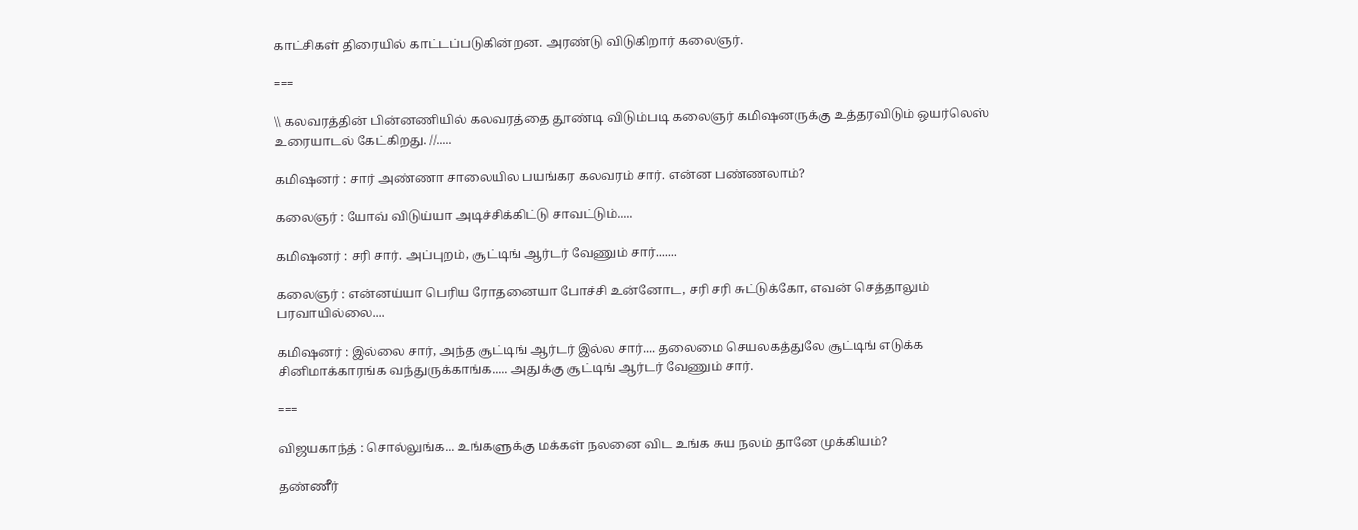காட்சிகள் திரையில் காட்டப்படுகின்றன. அரண்டு விடுகிறார் கலைஞர்.

===

\\ கலவரத்தின் பின்னணியில் கலவரத்தை தூண்டி விடும்படி கலைஞர் கமிஷனருக்கு உத்தரவிடும் ஒயர்லெஸ் உரையாடல் கேட்கிறது. //.....

கமிஷனர் : சார் அண்ணா சாலையில‌ ப‌ய‌ங்க‌ர‌ க‌ல‌வ‌ர‌ம் சார். என்ன‌ ப‌ண்ண‌லாம்?

கலைஞர் : யோவ் விடுய்யா அடிச்சிக்கிட்டு சாவ‌ட்டும்.....

கமிஷனர் : சரி சார். அப்புறம், சூட்டிங் ஆர்டர் வேணும் சார்.......

கலைஞர் : என்னய்யா பெரிய ரோதனையா போச்சி உன்னோட, சரி சரி சுட்டுக்கோ, எவன் செத்தாலும் பரவாயில்லை....

கமிஷனர் : இல்லை சார், அந்த சூட்டிங் ஆர்டர் இல்ல சார்.... தலைமை செயலகத்துலே சூட்டிங் எடுக்க சினிமாக்காரங்க வந்துருக்காங்க..... அதுக்கு சூட்டிங் ஆர்டர் வேணும் சார்.

===

விஜயகாந்த் : சொல்லுங்க... உங்களுக்கு மக்கள் நலனை விட உங்க சுய நலம் தானே முக்கியம்?

தண்ணீர்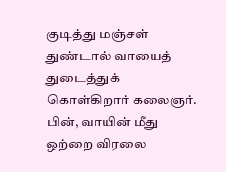குடித்து மஞ்சள் துண்டால் வாயைத் துடைத்துக் கொள்கிறார் கலைஞர். பின், வாயின் மீது ஒற்றை விரலை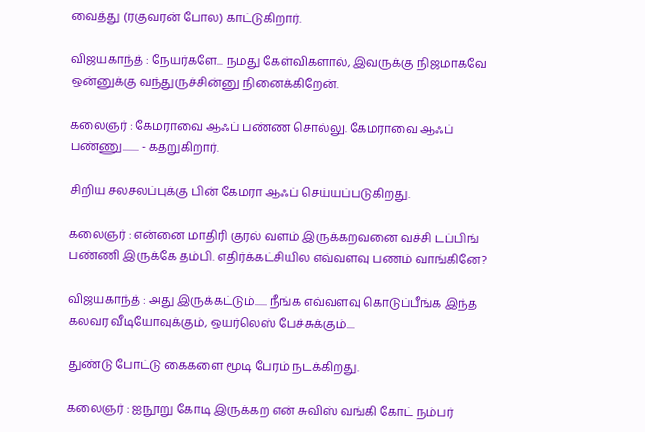வைத்து (ரகுவரன் போல) காட்டுகிறார்.

விஜயகாந்த் : நேயர்களே... நமது கேள்விகளால், இவருக்கு நிஜமாகவே ஒன்னுக்கு வந்துருச்சின்னு நினைக்கிறேன்.

கலைஞர் : கேமராவை ஆஃப் பண்ண சொல்லு. கேமராவை ஆஃப் பண்ணு........ - கதறுகிறார்.

சிறிய சலசலப்புக்கு பின் கேமரா ஆஃப் செய்யப்படுகிறது.

கலைஞர் : என்னை மாதிரி குரல் வளம் இருக்கறவனை வச்சி டப்பிங் பண்ணி இருக்கே தம்பி. எதிர்க்கட்சியில எவ்வளவு பணம் வாங்கினே?

விஜயகாந்த் : அது இருக்கட்டும்...... நீங்க எவ்வளவு கொடுப்பீங்க இந்த கலவர வீடியோவுக்கும், ஒயர்லெஸ் பேச்சுக்கும்....

துண்டு போட்டு கைகளை மூடி பேரம் நடக்கிறது.

கலைஞர் : ஐநூறு கோடி இருக்கற என் சுவிஸ் வங்கி கோட் நம்பர்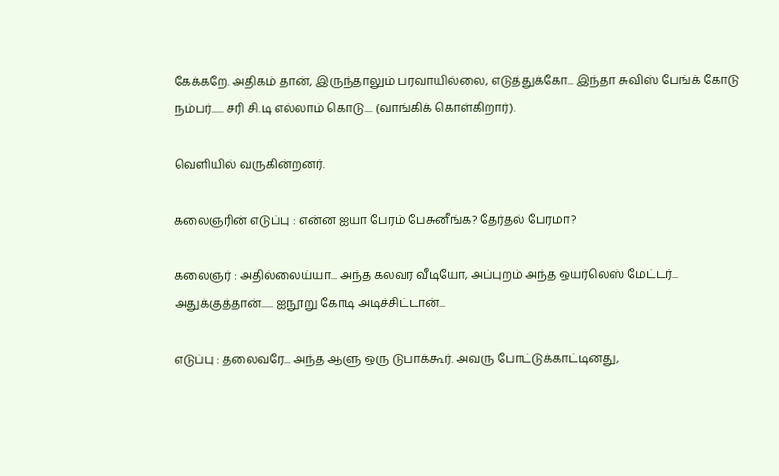கேக்கறே. அதிகம் தான், இருந்தாலும் பரவாயில்லை, எடுத்துக்கோ... இந்தா சுவிஸ் பேங்க் கோடு நம்பர்...... ச‌ரி சி.டி எல்லாம் கொடு.... (வாங்கிக் கொள்கிறார்).

வெளியில் வருகின்றனர்.

கலைஞரின் எடுப்பு : என்ன ஐயா பேரம் பேசுனீங்க? தேர்தல் பேரமா?

கலைஞர் : அதில்லைய்யா... அந்த கலவர வீடியோ, அப்புறம் அந்த ஒயர்லெஸ் மேட்டர்... அதுக்குத்தான்...... ஐநூறு கோடி அடிச்சிட்டான்...

எடுப்பு : தலைவரே... அந்த ஆளு ஒரு டுபாக்கூர். அவரு போட்டுக்காட்டினது,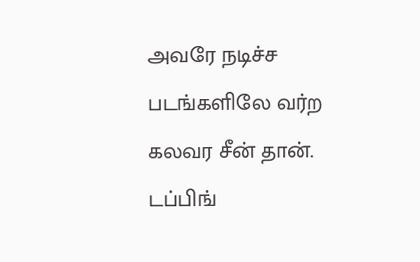அவரே நடிச்ச படங்களிலே வர்ற கலவர சீன் தான். டப்பிங்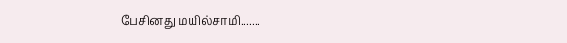பேசினது மயில்சாமி.......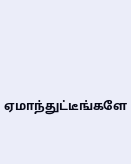ஏமாந்துட்டீங்களே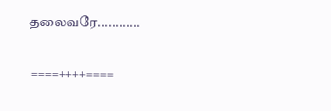தலைவரே............

 ====++++====